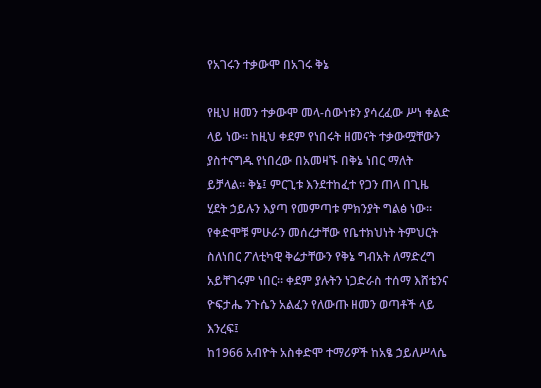የአገሩን ተቃውሞ በአገሩ ቅኔ

የዚህ ዘመን ተቃውሞ መላ-ሰውነቱን ያሳረፈው ሥነ ቀልድ ላይ ነው። ከዚህ ቀደም የነበሩት ዘመናት ተቃውሟቸውን ያስተናግዱ የነበረው በአመዛኙ በቅኔ ነበር ማለት ይቻላል። ቅኔ፤ ምርጊቱ እንደተከፈተ የጋን ጠላ በጊዜ ሂደት ኃይሉን እያጣ የመምጣቱ ምክንያት ግልፅ ነው። የቀድሞቹ ምሁራን መሰረታቸው የቤተክህነት ትምህርት ስለነበር ፖለቲካዊ ቅሬታቸውን የቅኔ ግብአት ለማድረግ አይቸገሩም ነበር። ቀደም ያሉትን ነጋድራስ ተሰማ እሸቴንና ዮፍታሔ ንጉሴን አልፈን የለውጡ ዘመን ወጣቶች ላይ እንረፍ፤
ከ1966 አብዮት አስቀድሞ ተማሪዎች ከአፄ ኃይለሥላሴ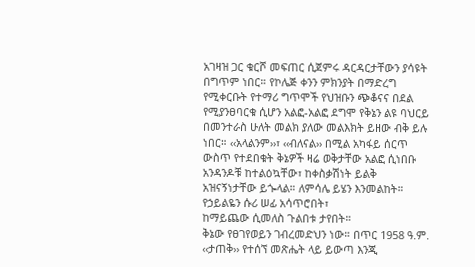አገዛዝ ጋር ቁርሾ መፍጠር ሲጀምሩ ዳርዳርታቸውን ያሳዩት በግጥም ነበር። የኮሌጅ ቀንን ምክንያት በማድረግ የሚቀርቡት የተማሪ ግጥሞች የህዝቡን ጭቆናና በደል የሚያንፀባርቁ ሲሆን አልፎ-አልፎ ደግሞ የቅኔን ልዩ ባህርይ በመንተራስ ሁለት መልክ ያለው መልእክት ይዘው ብቅ ይሉ ነበር። ‹‹አላልንም››፣ ‹‹ብለናል›› በሚል አካፋይ ሰርጥ ውስጥ የተደበቁት ቅኔዎች ዛሬ ወቅታቸው አልፎ ሲነበቡ አንዳንዶቹ ከተልዕኳቸው፣ ከቀስቃሽነት ይልቅ አዝናኝነታቸው ይጐላል። ለምሳሌ ይሄን እንመልከት።
የኃይልዬን ሱሪ ሠፊ አሳጥሮበት፣
ከማይጨው ሲመለስ ጉልበቱ ታየበት።
ቅኔው የፀገየወይን ገብረመድህን ነው። በጥር 1958 ዓ.ም. ‹‹ታጠቅ›› የተሰኘ መጽሔት ላይ ይውጣ እንጂ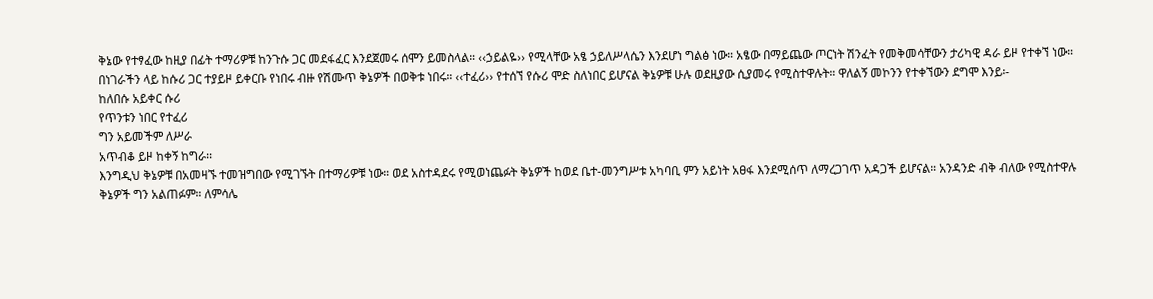ቅኔው የተፃፈው ከዚያ በፊት ተማሪዎቹ ከንጉሱ ጋር መደፋፈር እንደጀመሩ ሰሞን ይመስላል። ‹‹ኃይልዬ›› የሚላቸው አፄ ኃይለሥላሴን እንደሆነ ግልፅ ነው። አፄው በማይጨው ጦርነት ሽንፈት የመቅመሳቸውን ታሪካዊ ዳራ ይዞ የተቀኘ ነው።
በነገራችን ላይ ከሱሪ ጋር ተያይዞ ይቀርቡ የነበሩ ብዙ የሽሙጥ ቅኔዎች በወቅቱ ነበሩ። ‹‹ተፈሪ›› የተሰኘ የሱሪ ሞድ ስለነበር ይሆናል ቅኔዎቹ ሁሉ ወደዚያው ሲያመሩ የሚስተዋሉት። ዋለልኝ መኮንን የተቀኘውን ደግሞ እንይ፡-
ከለበሱ አይቀር ሱሪ
የጥንቱን ነበር የተፈሪ
ግን አይመችም ለሥራ
አጥብቆ ይዞ ከቀኝ ከግራ፡፡
እንግዲህ ቅኔዎቹ በአመዛኙ ተመዝግበው የሚገኙት በተማሪዎቹ ነው። ወደ አስተዳደሩ የሚወነጨፉት ቅኔዎች ከወደ ቤተ-መንግሥቱ አካባቢ ምን አይነት አፀፋ እንደሚሰጥ ለማረጋገጥ አዳጋች ይሆናል። አንዳንድ ብቅ ብለው የሚስተዋሉ ቅኔዎች ግን አልጠፉም። ለምሳሌ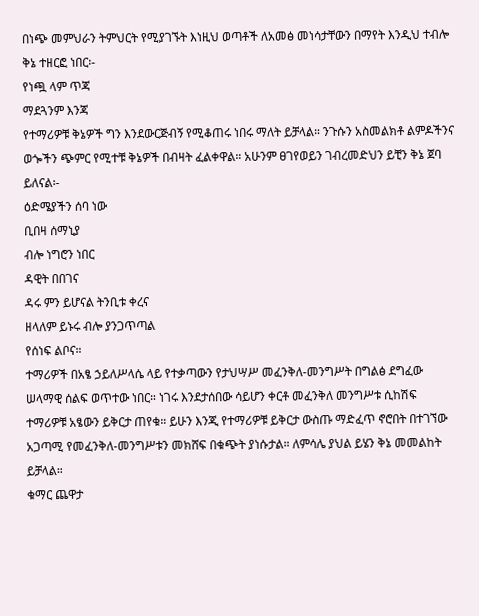በነጭ መምህራን ትምህርት የሚያገኙት እነዚህ ወጣቶች ለአመፅ መነሳታቸውን በማየት እንዲህ ተብሎ ቅኔ ተዘርፎ ነበር፡-
የነጯ ላም ጥጃ
ማደጓንም እንጃ
የተማሪዎቹ ቅኔዎች ግን እንደውርጅብኝ የሚቆጠሩ ነበሩ ማለት ይቻላል። ንጉሱን አስመልክቶ ልምዶችንና ወጐችን ጭምር የሚተቹ ቅኔዎች በብዛት ፈልቀዋል። አሁንም ፀገየወይን ገብረመድህን ይቺን ቅኔ ጀባ ይለናል፡-
ዕድሜያችን ሰባ ነው
ቢበዛ ሰማኒያ
ብሎ ነግሮን ነበር
ዳዊት በበገና
ዳሩ ምን ይሆናል ትንቢቱ ቀረና
ዘላለም ይኑሩ ብሎ ያንጋጥጣል
የሰነፍ ልቦና።
ተማሪዎች በአፄ ኃይለሥላሴ ላይ የተቃጣውን የታህሣሥ መፈንቅለ-መንግሥት በግልፅ ደግፈው ሠላማዊ ሰልፍ ወጥተው ነበር። ነገሩ እንደታሰበው ሳይሆን ቀርቶ መፈንቅለ መንግሥቱ ሲከሽፍ ተማሪዎቹ አፄውን ይቅርታ ጠየቁ። ይሁን እንጂ የተማሪዎቹ ይቅርታ ውስጡ ማድፈጥ ኖሮበት በተገኘው አጋጣሚ የመፈንቅለ-መንግሥቱን መክሸፍ በቁጭት ያነሱታል። ለምሳሌ ያህል ይሄን ቅኔ መመልከት ይቻላል።
ቁማር ጨዋታ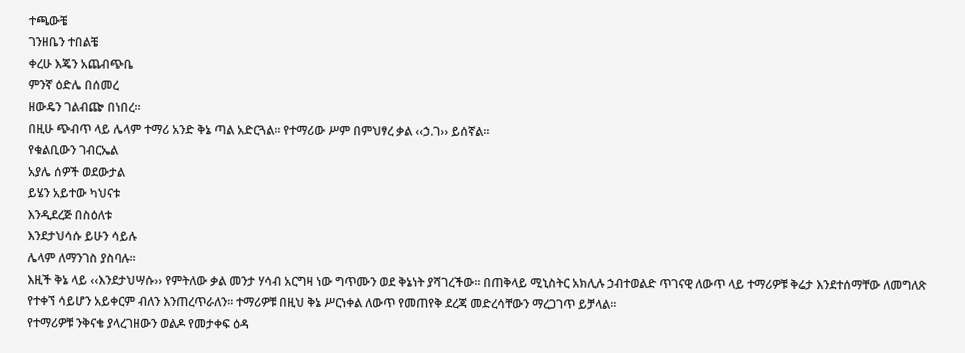ተጫውቼ
ገንዘቤን ተበልቼ
ቀረሁ እጄን አጨብጭቤ
ምንኛ ዕድሌ በሰመረ
ዘውዴን ገልብጬ በነበረ።
በዚሁ ጭብጥ ላይ ሌላም ተማሪ አንድ ቅኔ ጣል አድርጓል። የተማሪው ሥም በምህፃረ ቃል ‹‹ኃ.ገ›› ይሰኛል።
የቁልቢውን ገብርኤል
አያሌ ሰዎች ወደውታል
ይሄን አይተው ካህናቱ
እንዲደረጅ በስዕለቱ
እንደታህሳሱ ይሁን ሳይሉ
ሌላም ለማንገስ ያስባሉ።
እዚች ቅኔ ላይ ‹‹እንደታህሣሱ›› የምትለው ቃል መንታ ሃሳብ አርግዛ ነው ግጥሙን ወደ ቅኔነት ያሻገረችው። በጠቅላይ ሚኒስትር አክሊሉ ኃብተወልድ ጥገናዊ ለውጥ ላይ ተማሪዎቹ ቅሬታ እንደተሰማቸው ለመግለጽ የተቀኘ ሳይሆን አይቀርም ብለን እንጠረጥራለን። ተማሪዎቹ በዚህ ቅኔ ሥርነቀል ለውጥ የመጠየቅ ደረጃ መድረሳቸውን ማረጋገጥ ይቻላል።
የተማሪዎቹ ንቅናቄ ያላረገዘውን ወልዶ የመታቀፍ ዕዳ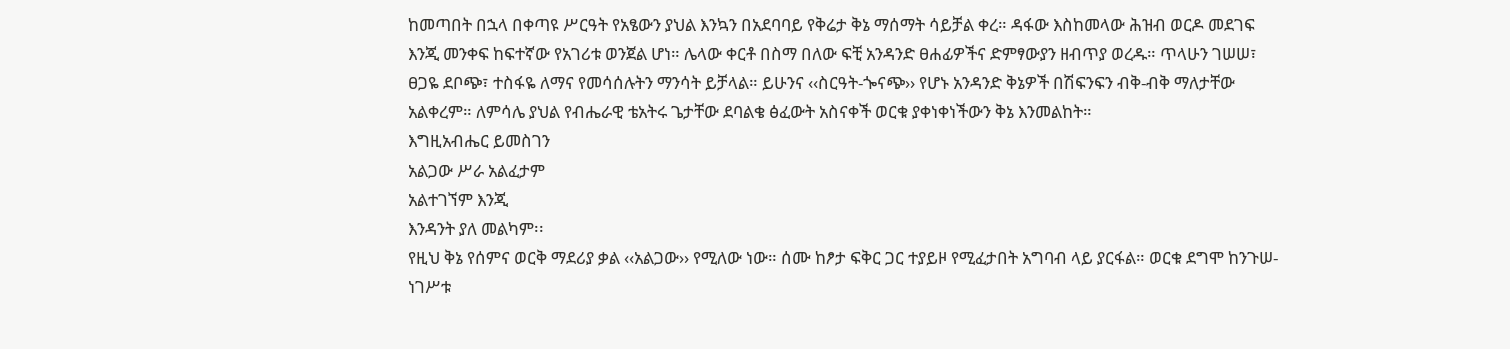ከመጣበት በኋላ በቀጣዩ ሥርዓት የአፄውን ያህል እንኳን በአደባባይ የቅሬታ ቅኔ ማሰማት ሳይቻል ቀረ። ዳፋው እስከመላው ሕዝብ ወርዶ መደገፍ እንጂ መንቀፍ ከፍተኛው የአገሪቱ ወንጀል ሆነ። ሌላው ቀርቶ በስማ በለው ፍቺ አንዳንድ ፀሐፊዎችና ድምፃውያን ዘብጥያ ወረዱ። ጥላሁን ገሠሠ፣ ፀጋዬ ደቦጭ፣ ተስፋዬ ለማና የመሳሰሉትን ማንሳት ይቻላል። ይሁንና ‹‹ስርዓት-ጐናጭ›› የሆኑ አንዳንድ ቅኔዎች በሽፍንፍን ብቅ-ብቅ ማለታቸው አልቀረም። ለምሳሌ ያህል የብሔራዊ ቴአትሩ ጌታቸው ደባልቄ ፅፈውት አስናቀች ወርቁ ያቀነቀነችውን ቅኔ እንመልከት።
እግዚአብሔር ይመስገን
አልጋው ሥራ አልፈታም
አልተገኘም እንጂ
እንዳንት ያለ መልካም፡፡
የዚህ ቅኔ የሰምና ወርቅ ማደሪያ ቃል ‹‹አልጋው›› የሚለው ነው። ሰሙ ከፆታ ፍቅር ጋር ተያይዞ የሚፈታበት አግባብ ላይ ያርፋል። ወርቁ ደግሞ ከንጉሠ-ነገሥቱ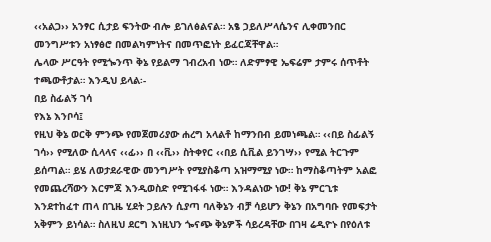‹‹አልጋ›› አንፃር ሲታይ ፍንትው ብሎ ይገለፅልናል። አፄ ኃይለሥላሴንና ሊቀመንበር መንግሥቱን አነፃፅሮ በመልካምነትና በመጥፎነት ይፈርጃቸዋል።
ሌላው ሥርዓት የሚጐንጥ ቅኔ የይልማ ገብረአብ ነው። ለድምፃዊ ኤፍሬም ታምሩ ሰጥቶት ተጫውቶታል። እንዲህ ይላል፡-
በይ ስፊልኝ ገሳ
የእኔ እንቦሳ፤
የዚህ ቅኔ ወርቅ ምንጭ የመጀመሪያው ሐረግ አላልቶ ከማንበብ ይመነጫል። ‹‹በይ ስፊልኝ ገሳ›› የሚለው ሲላላና ‹‹ፊ›› በ ‹‹ቪ›› ስትቀየር ‹‹በይ ሲቪል ይንገሣ›› የሚል ትርጉም ይሰጣል። ይሄ ለወታደራዊው መንግሥት የሚያስቆጣ አዝማሚያ ነው። ከማስቆጣትም አልፎ የመጨረሻውን እርምጃ እንዲወስድ የሚገፋፋ ነው። እንዳልነው ነው! ቅኔ ምርጊቱ እንደተከፈተ ጠላ በጊዜ ሂደት ኃይሉን ሲያጣ ባለቅኔን ብቻ ሳይሆን ቅኔን በአግባቡ የመፍታት አቅምን ይነሳል። ስለዚህ ደርግ እነዚህን ጐናጭ ቅኔዎች ሳይረዳቸው በገዛ ሬዲዮኑ በየዕለቱ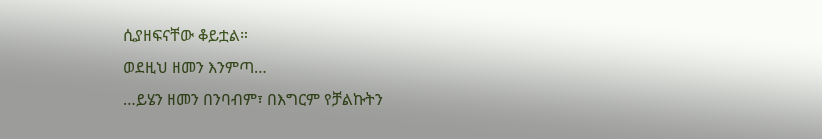ሲያዘፍናቸው ቆይቷል።
ወደዚህ ዘመን እንምጣ…
…ይሄን ዘመን በንባብም፣ በእግርም የቻልኩትን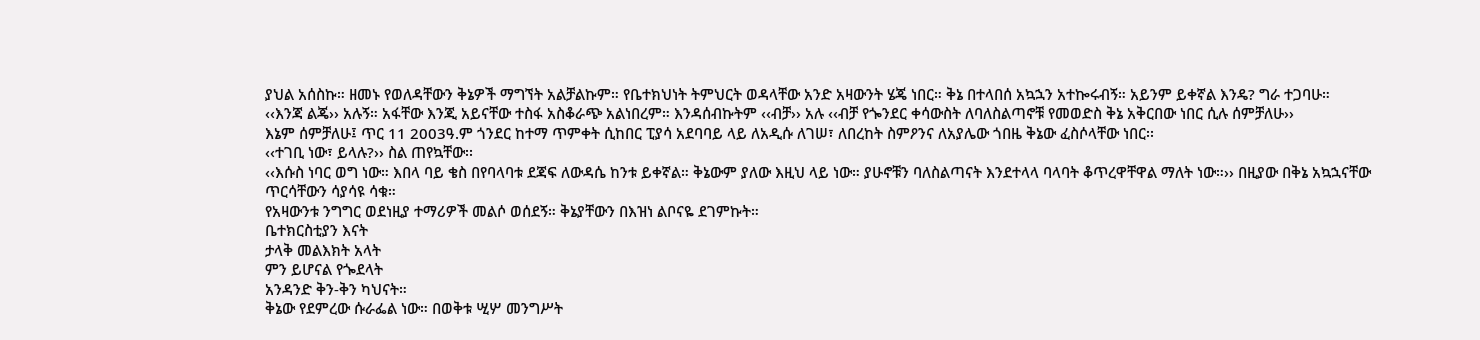ያህል አሰስኩ። ዘመኑ የወለዳቸውን ቅኔዎች ማግኘት አልቻልኩም። የቤተክህነት ትምህርት ወዳላቸው አንድ አዛውንት ሄጄ ነበር። ቅኔ በተላበሰ አኳኋን አተኰሩብኝ። አይንም ይቀኛል እንዴ? ግራ ተጋባሁ።
‹‹እንጃ ልጄ›› አሉኝ። አፋቸው እንጂ አይናቸው ተስፋ አስቆራጭ አልነበረም። እንዳሰብኩትም ‹‹ብቻ›› አሉ ‹‹ብቻ የጐንደር ቀሳውስት ለባለስልጣኖቹ የመወድስ ቅኔ አቅርበው ነበር ሲሉ ሰምቻለሁ››
እኔም ሰምቻለሁ፤ ጥር 11 2003ዓ.ም ጎንደር ከተማ ጥምቀት ሲከበር ፒያሳ አደባባይ ላይ ለአዲሱ ለገሠ፣ ለበረከት ስምዖንና ለአያሌው ጎበዜ ቅኔው ፈስሶላቸው ነበር፡፡
‹‹ተገቢ ነው፣ ይላሉ?›› ስል ጠየኳቸው፡፡
‹‹እሱስ ነባር ወግ ነው። እበላ ባይ ቄስ በየባላባቱ ደጃፍ ለውዳሴ ከንቱ ይቀኛል። ቅኔውም ያለው እዚህ ላይ ነው። ያሁኖቹን ባለስልጣናት እንደተላላ ባላባት ቆጥረዋቸዋል ማለት ነው።›› በዚያው በቅኔ አኳኋናቸው ጥርሳቸውን ሳያሳዩ ሳቁ።
የአዛውንቱ ንግግር ወደነዚያ ተማሪዎች መልሶ ወሰደኝ። ቅኔያቸውን በእዝነ ልቦናዬ ደገምኩት።
ቤተክርስቲያን እናት
ታላቅ መልእክት አላት
ምን ይሆናል የጐደላት
አንዳንድ ቅን-ቅን ካህናት።
ቅኔው የደምረው ሱራፌል ነው። በወቅቱ ሢሦ መንግሥት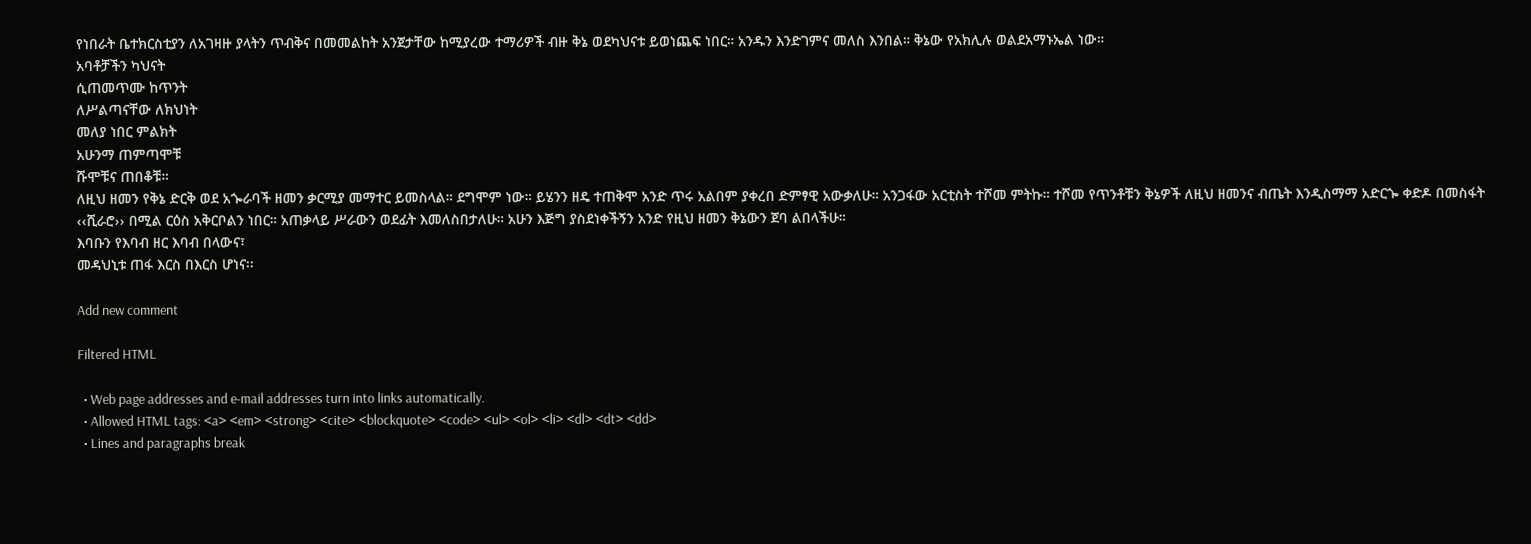የነበራት ቤተክርስቲያን ለአገዛዙ ያላትን ጥብቅና በመመልከት አንጀታቸው ከሚያረው ተማሪዎች ብዙ ቅኔ ወደካህናቱ ይወነጨፍ ነበር። አንዱን እንድገምና መለስ እንበል። ቅኔው የአክሊሉ ወልደአማኑኤል ነው።
አባቶቻችን ካህናት
ሲጠመጥሙ ከጥንት
ለሥልጣናቸው ለክህነት
መለያ ነበር ምልክት
አሁንማ ጠምጣሞቹ
ሹሞቹና ጠበቆቹ።
ለዚህ ዘመን የቅኔ ድርቅ ወደ አጐራባች ዘመን ቃርሚያ መማተር ይመስላል። ደግሞም ነው። ይሄንን ዘዴ ተጠቅሞ አንድ ጥሩ አልበም ያቀረበ ድምፃዊ አውቃለሁ። አንጋፋው አርቲስት ተሾመ ምትኩ። ተሾመ የጥንቶቹን ቅኔዎች ለዚህ ዘመንና ብጤት እንዲስማማ አድርጐ ቀድዶ በመስፋት ‹‹ሺራሮ›› በሚል ርዕስ አቅርቦልን ነበር። አጠቃላይ ሥራውን ወደፊት እመለስበታለሁ። አሁን እጅግ ያስደነቀችኝን አንድ የዚህ ዘመን ቅኔውን ጀባ ልበላችሁ።
እባቡን የእባብ ዘር እባብ በላውና፣
መዳህኒቱ ጠፋ እርስ በእርስ ሆነና፡፡

Add new comment

Filtered HTML

  • Web page addresses and e-mail addresses turn into links automatically.
  • Allowed HTML tags: <a> <em> <strong> <cite> <blockquote> <code> <ul> <ol> <li> <dl> <dt> <dd>
  • Lines and paragraphs break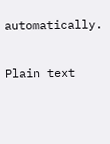automatically.

Plain text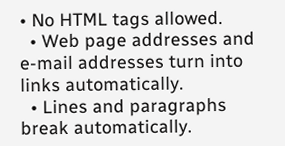• No HTML tags allowed.
  • Web page addresses and e-mail addresses turn into links automatically.
  • Lines and paragraphs break automatically.